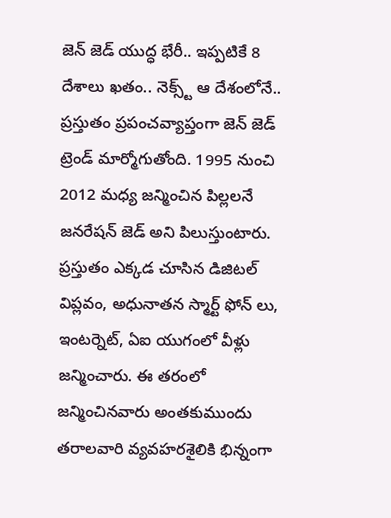జెన్ జెడ్ యుద్ధ భేరీ.. ఇప్పటికే 8 దేశాలు ఖతం.. నెక్స్ట్ ఆ దేశంలోనే..
ప్రస్తుతం ప్రపంచవ్యాప్తంగా జెన్ జెడ్ ట్రెండ్ మార్మోగుతోంది. 1995 నుంచి 2012 మధ్య జన్మించిన పిల్లలనే జనరేషన్ జెడ్ అని పిలుస్తుంటారు. ప్రస్తుతం ఎక్కడ చూసిన డిజిటల్ విప్లవం, అధునాతన స్మార్ట్ ఫోన్ లు, ఇంటర్నెట్, ఏఐ యుగంలో వీళ్లు జన్మించారు. ఈ తరంలో జన్మించినవారు అంతకుముందు తరాలవారి వ్యవహరశైలికి భిన్నంగా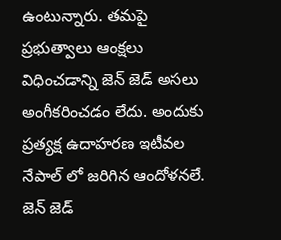ఉంటున్నారు. తమపై ప్రభుత్వాలు ఆంక్షలు విధించడాన్ని జెన్ జెడ్ అసలు అంగీకరించడం లేదు. అందుకు ప్రత్యక్ష ఉదాహరణ ఇటీవల నేపాల్ లో జరిగిన ఆందోళనలే. జెన్ జెడ్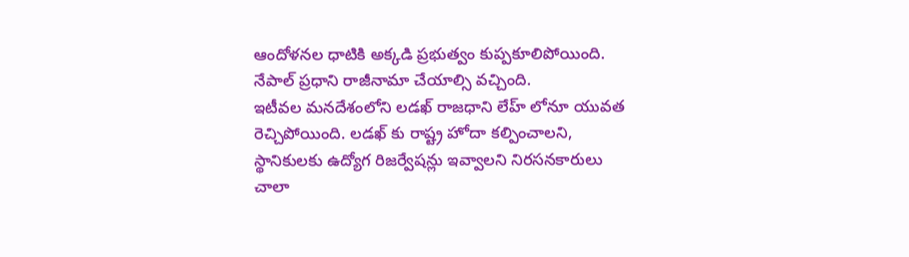ఆందోళనల ధాటికి అక్కడి ప్రభుత్వం కుప్పకూలిపోయింది. నేపాల్ ప్రధాని రాజీనామా చేయాల్సి వచ్చింది.
ఇటీవల మనదేశంలోని లడఖ్ రాజధాని లేహ్ లోనూ యువత రెచ్చిపోయింది. లడఖ్ కు రాష్ట్ర హోదా కల్పించాలని, స్థానికులకు ఉద్యోగ రిజర్వేషన్లు ఇవ్వాలని నిరసనకారులు చాలా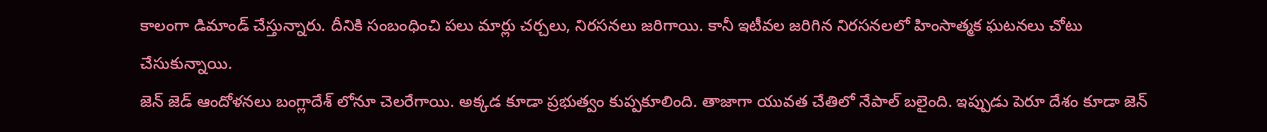కాలంగా డిమాండ్ చేస్తున్నారు. దీనికి సంబంధించి పలు మార్లు చర్చలు, నిరసనలు జరిగాయి. కానీ ఇటీవల జరిగిన నిరసనలలో హింసాత్మక ఘటనలు చోటు చేసుకున్నాయి.
జెన్ జెడ్ ఆందోళనలు బంగ్లాదేశ్ లోనూ చెలరేగాయి. అక్కడ కూడా ప్రభుత్వం కుప్పకూలింది. తాజాగా యువత చేతిలో నేపాల్ బలైంది. ఇప్పుడు పెరూ దేశం కూడా జెన్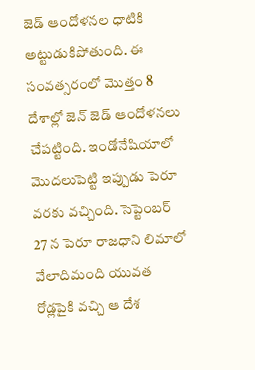జెడ్ ఆందోళనల ధాటికి అట్టుడుకిపోతుంది. ఈ సంవత్సరంలో మొత్తం 8 దేశాల్లో జెన్ జెడ్ ఆందోళనలు చేపట్టింది. ఇండోనేషియాలో మొదలుపెట్టి ఇప్పుడు పెరూ వరకు వచ్చింది. సెప్టెంబర్ 27 న పెరూ రాజధాని లిమాలో వేలాదిమంది యువత రోడ్లపైకి వచ్చి ఆ దేశ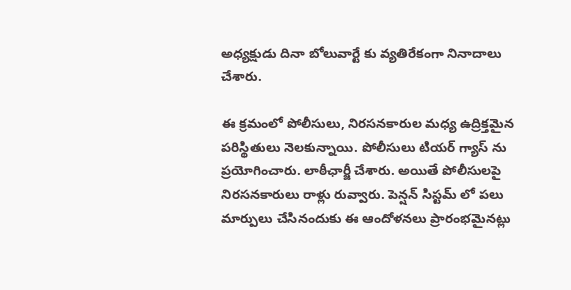అధ్యక్షుడు దినా బోలువార్టే కు వ్యతిరేకంగా నినాదాలు చేశారు.

ఈ క్రమంలో పోలీసులు, నిరసనకారుల మధ్య ఉద్రిక్తమైన పరిస్థితులు నెలకున్నాయి. పోలీసులు టియర్ గ్యాస్ ను ప్రయోగించారు. లాఠీఛార్జీ చేశారు. అయితే పోలీసులపై నిరసనకారులు రాళ్లు రువ్వారు. పెన్షన్ సిస్టమ్ లో పలు మార్పులు చేసినందుకు ఈ ఆందోళనలు ప్రారంభమైనట్లు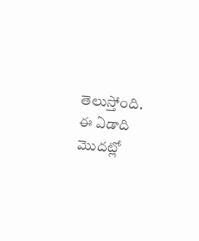తెలుస్తోంది. ఈ ఏడాది మొదట్లో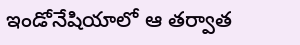ఇండోనేషియాలో ఆ తర్వాత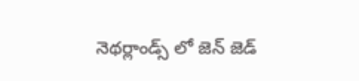నెథర్లాండ్స్ లో జెన్ జెడ్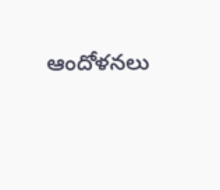ఆందోళనలు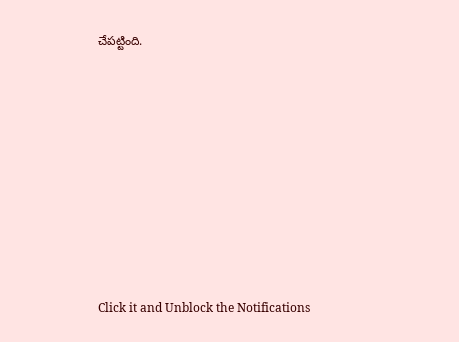చేపట్టింది.












Click it and Unblock the Notifications